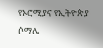የኦሮሚያና የኢትዮጵያ ሶማሌ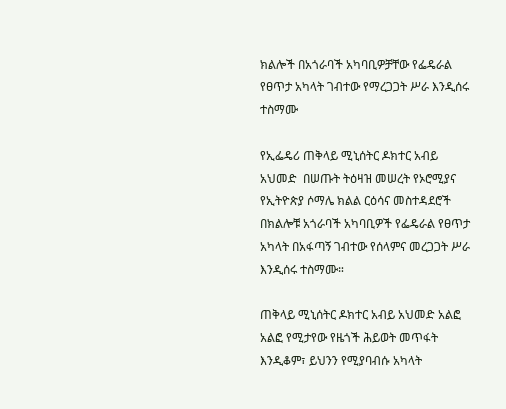ክልሎች በአጎራባች አካባቢዎቻቸው የፌዴራል የፀጥታ አካላት ገብተው የማረጋጋት ሥራ እንዲሰሩ ተስማሙ

የኢፌዴሪ ጠቅላይ ሚኒሰትር ዶክተር አብይ አህመድ  በሠጡት ትዕዛዝ መሠረት የኦሮሚያና የኢትዮጵያ ሶማሌ ክልል ርዕሳና መስተዳደሮች በክልሎቹ አጎራባች አካባቢዎች የፌዴራል የፀጥታ አካላት በአፋጣኝ ገብተው የሰላምና መረጋጋት ሥራ እንዲሰሩ ተስማሙ።

ጠቅላይ ሚኒሰትር ዶክተር አብይ አህመድ አልፎ አልፎ የሚታየው የዜጎች ሕይወት መጥፋት እንዲቆም፣ ይህንን የሚያባብሱ አካላት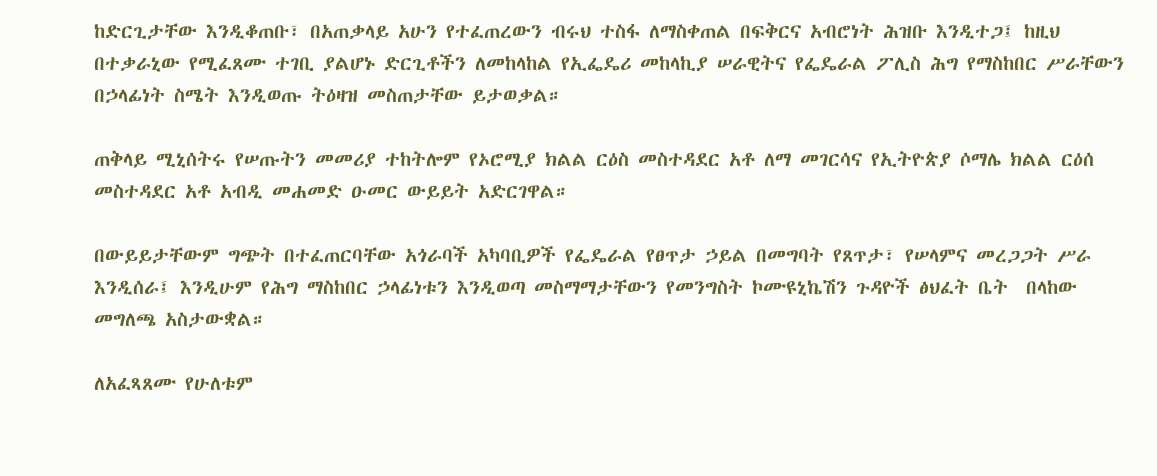ከድርጊታቸው እንዲቆጠቡ፣ በአጠቃላይ አሁን የተፈጠረውን ብሩህ ተስፋ ለማስቀጠል በፍቅርና አብሮነት ሕዝቡ እንዲተጋ፤ ከዚህ በተቃራኒው የሚፈጸሙ ተገቢ ያልሆኑ ድርጊቶችን ለመከላከል የኢፌዴሪ መከላኪያ ሠራዊትና የፌዴራል ፖሊስ ሕግ የማስከበር ሥራቸውን በኃላፊነት ስሜት እንዲወጡ ትዕዛዝ መስጠታቸው ይታወቃል።

ጠቅላይ ሚኒሰትሩ የሠጡትን መመሪያ ተከትሎም የኦሮሚያ ክልል ርዕስ መስተዳደር አቶ ለማ መገርሳና የኢትዮጵያ ሶማሌ ክልል ርዕሰ መስተዳደር አቶ አብዲ መሐመድ ዑመር ውይይት አድርገዋል።

በውይይታቸውም ግጭት በተፈጠርባቸው አጎራባች አካባቢዎች የፌዴራል የፀጥታ ኃይል በመግባት የጸጥታ፣ የሠላምና መረጋጋት ሥራ እንዲሰራ፤ እንዲሁም የሕግ ማስከበር ኃላፊነቱን እንዲወጣ መስማማታቸውን የመንግስት ኮሙዩኒኬሽን ጉዳዮች ፅህፈት ቤት  በላከው መግለጫ አስታውቋል።

ለአፈጻጸሙ የሁለቱም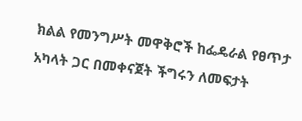ክልል የመንግሥት መዋቅሮች ከፌዴራል የፀጥታ አካላት ጋር በመቀናጀት ችግሩን ለመፍታት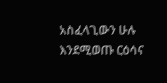አስፈላጊውን ሁሉ እንደሚወጡ ርዕሳና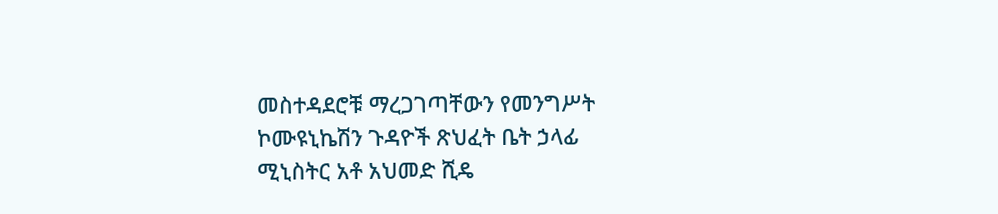መስተዳደሮቹ ማረጋገጣቸውን የመንግሥት ኮሙዩኒኬሽን ጉዳዮች ጽህፈት ቤት ኃላፊ ሚኒስትር አቶ አህመድ ሺዴ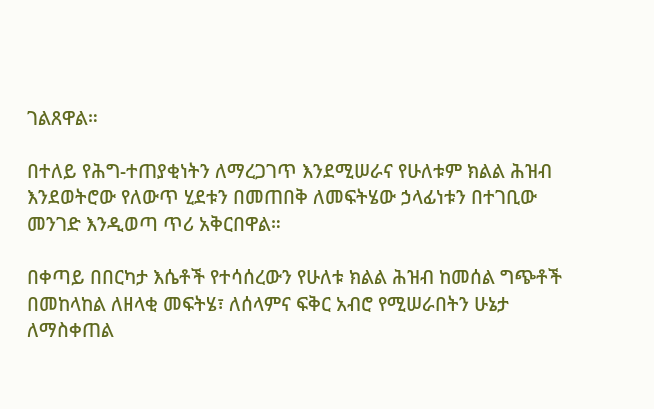ገልጸዋል።

በተለይ የሕግ-ተጠያቂነትን ለማረጋገጥ እንደሚሠራና የሁለቱም ክልል ሕዝብ እንደወትሮው የለውጥ ሂደቱን በመጠበቅ ለመፍትሄው ኃላፊነቱን በተገቢው መንገድ እንዲወጣ ጥሪ አቅርበዋል።

በቀጣይ በበርካታ እሴቶች የተሳሰረውን የሁለቱ ክልል ሕዝብ ከመሰል ግጭቶች በመከላከል ለዘላቂ መፍትሄ፣ ለሰላምና ፍቅር አብሮ የሚሠራበትን ሁኔታ ለማስቀጠል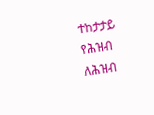ተከታታይ የሕዝብ ለሕዝብ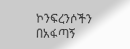ኮንፍረንሶችን በአፋጣኝ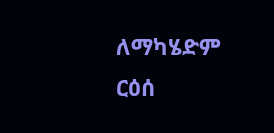ለማካሄድም ርዕሰ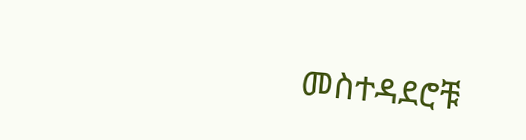መስተዳደሮቹ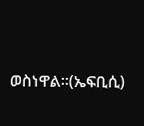ወስነዋል።(ኤፍቢሲ)